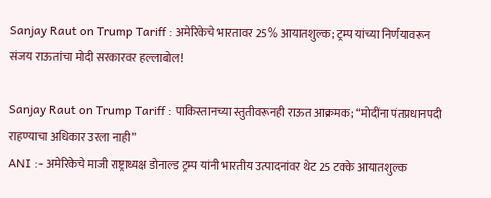Sanjay Raut on Trump Tariff : अमेरिकेचे भारतावर 25% आयातशुल्क; ट्रम्प यांच्या निर्णयावरून संजय राऊतांचा मोदी सरकारवर हल्लाबोल!

Sanjay Raut on Trump Tariff : पाकिस्तानच्या स्तुतीवरूनही राऊत आक्रमक; “मोदींना पंतप्रधानपदी राहण्याचा अधिकार उरला नाही”
ANI :- अमेरिकेचे माजी राष्ट्राध्यक्ष डोनाल्ड ट्रम्प यांनी भारतीय उत्पादनांवर थेट 25 टक्के आयातशुल्क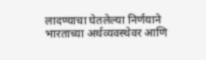लादण्याचा घेतलेल्या निर्णयाने भारताच्या अर्थव्यवस्थेवर आणि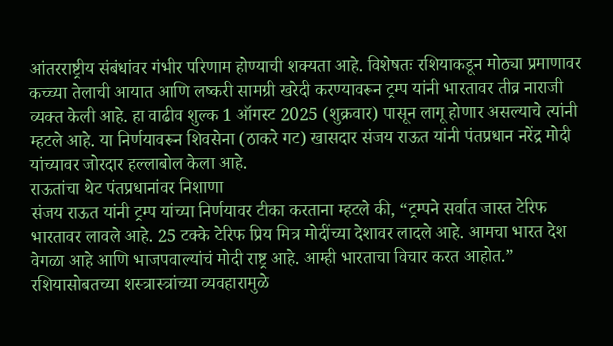आंतरराष्ट्रीय संबंधांवर गंभीर परिणाम होण्याची शक्यता आहे. विशेषतः रशियाकडून मोठ्या प्रमाणावर कच्च्या तेलाची आयात आणि लष्करी सामग्री खरेदी करण्यावरून ट्रम्प यांनी भारतावर तीव्र नाराजी व्यक्त केली आहे. हा वाढीव शुल्क 1 ऑगस्ट 2025 (शुक्रवार) पासून लागू होणार असल्याचे त्यांनी म्हटले आहे. या निर्णयावरून शिवसेना (ठाकरे गट) खासदार संजय राऊत यांनी पंतप्रधान नरेंद्र मोदी यांच्यावर जोरदार हल्लाबोल केला आहे.
राऊतांचा थेट पंतप्रधानांवर निशाणा
संजय राऊत यांनी ट्रम्प यांच्या निर्णयावर टीका करताना म्हटले की, “ट्रम्पने सर्वात जास्त टेरिफ भारतावर लावले आहे. 25 टक्के टेरिफ प्रिय मित्र मोदींच्या देशावर लादले आहे. आमचा भारत देश वेगळा आहे आणि भाजपवाल्यांचं मोदी राष्ट्र आहे. आम्ही भारताचा विचार करत आहोत.” रशियासोबतच्या शस्त्रास्त्रांच्या व्यवहारामुळे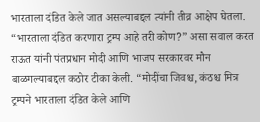भारताला दंडित केले जात असल्याबद्दल त्यांनी तीव्र आक्षेप घेतला. “भारताला दंडित करणारा ट्रम्प आहे तरी कोण?” असा सवाल करत राऊत यांनी पंतप्रधान मोदी आणि भाजप सरकारवर मौन बाळगल्याबद्दल कठोर टीका केली. “मोदींचा जिवश्च, कंठश्च मित्र ट्रम्पने भारताला दंडित केले आणि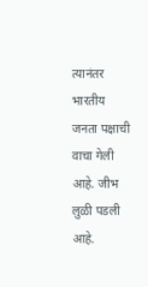त्यानंतर भारतीय जनता पक्षाची वाचा गेली आहे. जीभ लुळी पडली आहे.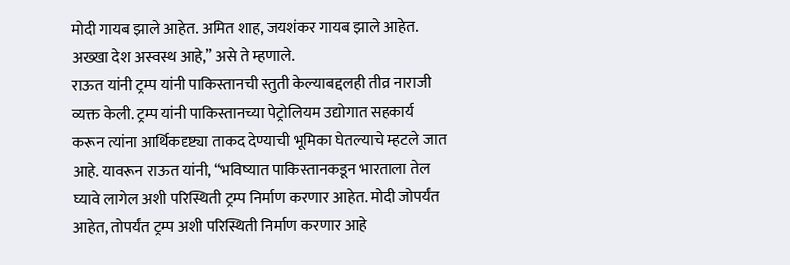मोदी गायब झाले आहेत. अमित शाह, जयशंकर गायब झाले आहेत. अख्खा देश अस्वस्थ आहे,” असे ते म्हणाले.
राऊत यांनी ट्रम्प यांनी पाकिस्तानची स्तुती केल्याबद्दलही तीव्र नाराजी व्यक्त केली. ट्रम्प यांनी पाकिस्तानच्या पेट्रोलियम उद्योगात सहकार्य करून त्यांना आर्थिकदृष्ट्या ताकद देण्याची भूमिका घेतल्याचे म्हटले जात आहे. यावरून राऊत यांनी, “भविष्यात पाकिस्तानकडून भारताला तेल घ्यावे लागेल अशी परिस्थिती ट्रम्प निर्माण करणार आहेत. मोदी जोपर्यंत आहेत, तोपर्यंत ट्रम्प अशी परिस्थिती निर्माण करणार आहे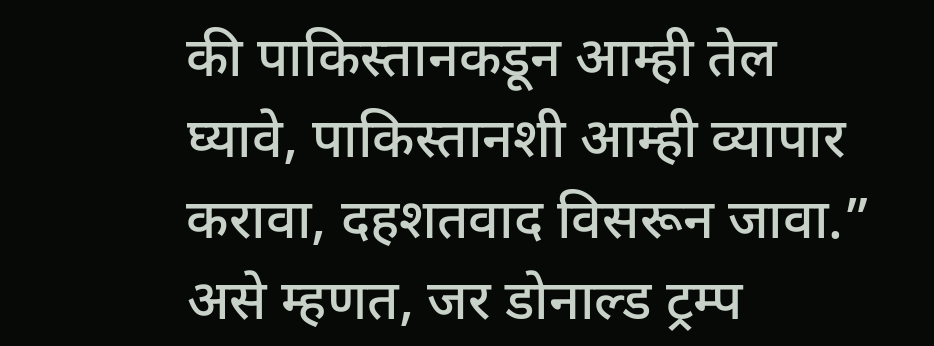की पाकिस्तानकडून आम्ही तेल घ्यावे, पाकिस्तानशी आम्ही व्यापार करावा, दहशतवाद विसरून जावा.” असे म्हणत, जर डोनाल्ड ट्रम्प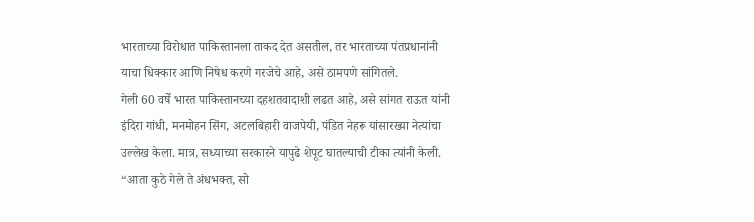भारताच्या विरोधात पाकिस्तानला ताकद देत असतील, तर भारताच्या पंतप्रधानांनी याचा धिक्कार आणि निषेध करणे गरजेचे आहे, असे ठामपणे सांगितले.
गेली 60 वर्षे भारत पाकिस्तानच्या दहशतवादाशी लढत आहे, असे सांगत राऊत यांनी इंदिरा गांधी, मनमोहन सिंग, अटलबिहारी वाजपेयी, पंडित नेहरू यांसारख्या नेत्यांचा उल्लेख केला. मात्र, सध्याच्या सरकारने यापुढे शेपूट घातल्याची टीका त्यांनी केली. “आता कुठे गेले ते अंधभक्त, सो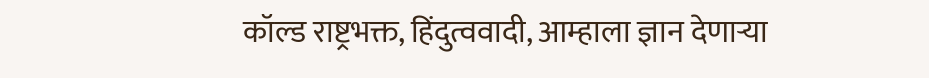कॉल्ड राष्ट्रभक्त, हिंदुत्ववादी, आम्हाला ज्ञान देणाऱ्या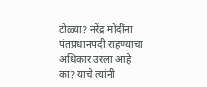टोळ्या? नरेंद्र मोदींना पंतप्रधानपदी राहण्याचा अधिकार उरला आहे का? याचे त्यांनी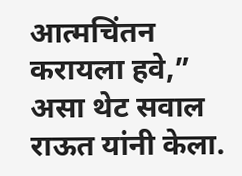आत्मचिंतन करायला हवे,” असा थेट सवाल राऊत यांनी केला.